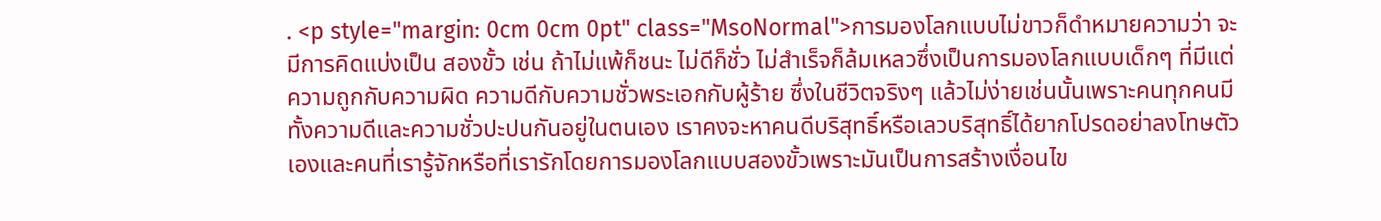. <p style="margin: 0cm 0cm 0pt" class="MsoNormal">การมองโลกแบบไม่ขาวก็ดำหมายความว่า จะมีการคิดแบ่งเป็น สองขั้ว เช่น ถ้าไม่แพ้ก็ชนะ ไม่ดีก็ชั่ว ไม่สำเร็จก็ล้มเหลวซึ่งเป็นการมองโลกแบบเด็กๆ ที่มีแต่ความถูกกับความผิด ความดีกับความชั่วพระเอกกับผู้ร้าย ซึ่งในชีวิตจริงๆ แล้วไม่ง่ายเช่นนั้นเพราะคนทุกคนมีทั้งความดีและความชั่วปะปนกันอยู่ในตนเอง เราคงจะหาคนดีบริสุทธิ์หรือเลวบริสุทธิ์ได้ยากโปรดอย่าลงโทษตัวเองและคนที่เรารู้จักหรือที่เรารักโดยการมองโลกแบบสองขั้วเพราะมันเป็นการสร้างเงื่อนไข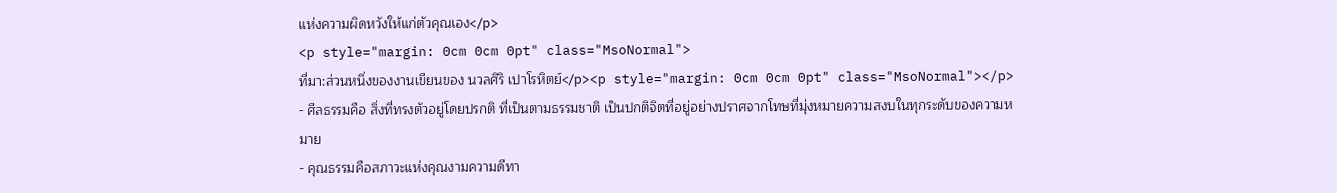แห่งความผิดหวังให้แก่ตัวคุณเอง</p>
<p style="margin: 0cm 0cm 0pt" class="MsoNormal">
ที่มา:ส่วนหนึ่งของงานเขียนของ นวลศิริ เปาโรหิตย์</p><p style="margin: 0cm 0cm 0pt" class="MsoNormal"></p>
- ศีลธรรมคือ สิ่งที่ทรงตัวอยู่โดยปรกติ ที่เป็นตามธรรมชาติ เป็นปกติจิตที่อยู่อย่างปราศจากโทษที่มุ่งหมายความสงบในทุกระดับของความหมาย
- คุณธรรมคือสภาวะแห่งคุณงามความดีทา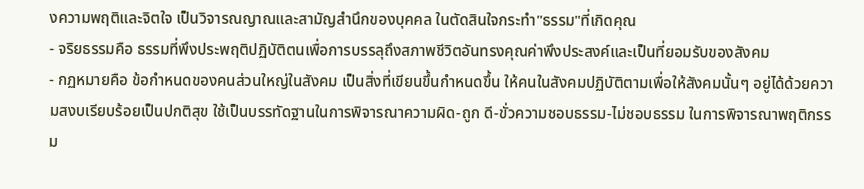งความพฤติและจิตใจ เป็นวิจารณญาณและสามัญสำนึกของบุคคล ในตัดสินใจกระทำ"ธรรม"ที่เกิดคุณ
- จริยธรรมคือ ธรรมที่พึงประพฤติปฏิบัติตนเพื่อการบรรลุถึงสภาพชีวิตอันทรงคุณค่าพึงประสงค์และเป็นที่ยอมรับของสังคม
- กฏหมายคือ ข้อกำหนดของคนส่วนใหญ่ในสังคม เป็นสิ่งที่เขียนขึ้นกำหนดขึ้น ให้คนในสังคมปฏิบัติตามเพื่อให้สังคมนั้นๆ อยู่ได้ด้วยความสงบเรียบร้อยเป็นปกติสุข ใช้เป็นบรรทัดฐานในการพิจารณาความผิด-ถูก ดี-ขั่วความชอบธรรม-ไม่ชอบธรรม ในการพิจารณาพฤติกรรม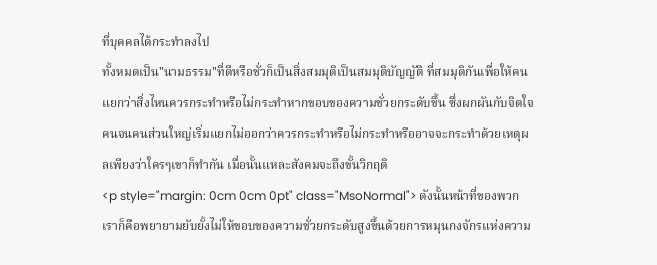ที่บุคคลได้กระทำลงไป
ทั้งหมดเป็น"นามธรรม"ที่ดีหรือชั่วก็เป็นสิ่งสมมุติเป็นสมมุติบัญญัติ ที่สมมุติกันเพื่อให้คนแยกว่าสิ่งไหนควรกระทำหรือไม่กระทำหากขอบของความชั่วยกระดับขึ้น ซึ่งผกผันกับจิตใจคนจนคนส่วนใหญ่เริ่มแยกไม่ออกว่าควรกระทำหรือไม่กระทำหรืออาจจะกระทำด้วยเหตุผลเพียงว่าใครๆเขาก็ทำกัน เมื่อนั้นแหละสังคมจะถึงขั้นวิกฤติ
<p style="margin: 0cm 0cm 0pt" class="MsoNormal"> ดังนั้นหน้าที่ของพวกเราก็คือพยายามยับยั้งไม่ให้ขอบของความชั่วยกระดับสูงขึ้นด้วยการหมุนกงจักรแห่งความ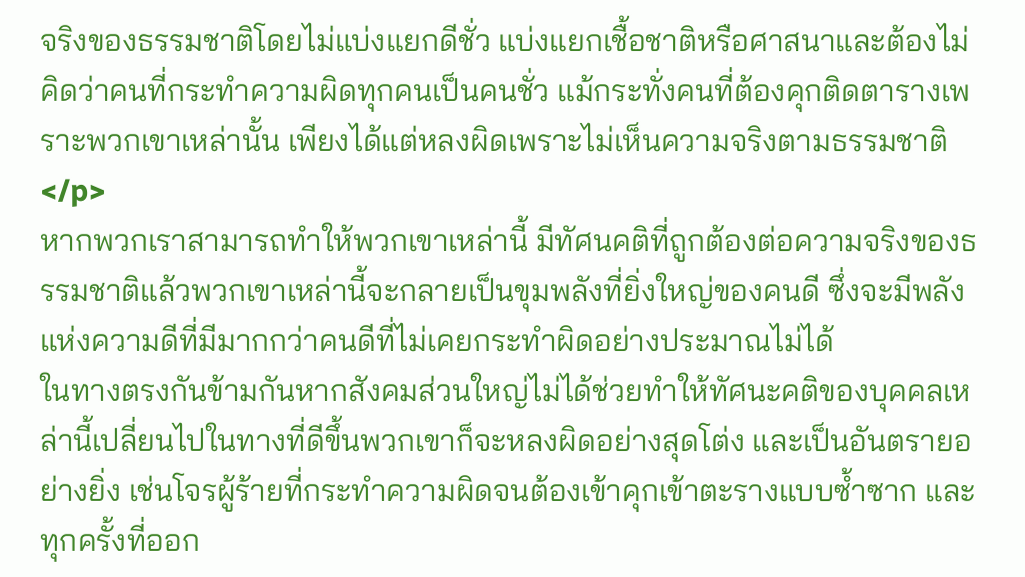จริงของธรรมชาติโดยไม่แบ่งแยกดีชั่ว แบ่งแยกเชื้อชาติหรือศาสนาและต้องไม่คิดว่าคนที่กระทำความผิดทุกคนเป็นคนชั่ว แม้กระทั่งคนที่ต้องคุกติดตารางเพราะพวกเขาเหล่านั้น เพียงได้แต่หลงผิดเพราะไม่เห็นความจริงตามธรรมชาติ</p>
หากพวกเราสามารถทำให้พวกเขาเหล่านี้ มีทัศนคติที่ถูกต้องต่อความจริงของธรรมชาติแล้วพวกเขาเหล่านี้จะกลายเป็นขุมพลังที่ยิ่งใหญ่ของคนดี ซึ่งจะมีพลังแห่งความดีที่มีมากกว่าคนดีที่ไม่เคยกระทำผิดอย่างประมาณไม่ได้
ในทางตรงกันข้ามกันหากสังคมส่วนใหญ่ไม่ได้ช่วยทำให้ทัศนะคติของบุคคลเหล่านี้เปลี่ยนไปในทางที่ดีขึ้นพวกเขาก็จะหลงผิดอย่างสุดโต่ง และเป็นอันตรายอย่างยิ่ง เช่นโจรผู้ร้ายที่กระทำความผิดจนต้องเข้าคุกเข้าตะรางแบบซ้ำซาก และทุกครั้งที่ออก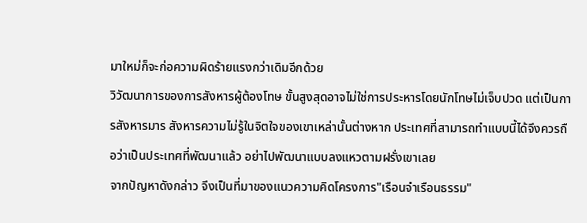มาใหม่ก็จะก่อความผิดร้ายแรงกว่าเดิมอีกด้วย
วิวัฒนาการของการสังหารผู้ต้องโทษ ขั้นสูงสุดอาจไม่ใช่การประหารโดยนักโทษไม่เจ็บปวด แต่เป็นการสังหารมาร สังหารความไม่รู้ในจิตใจของเขาเหล่านั้นต่างหาก ประเทศที่สามารถทำแบบนี้ได้จึงควรถือว่าเป็นประเทศที่พัฒนาแล้ว อย่าไปพัฒนาแบบลงแหวตามฝรั่งเขาเลย
จากปัญหาดังกล่าว จึงเป็นที่มาของแนวความคิดโครงการ"เรือนจำเรือนธรรม"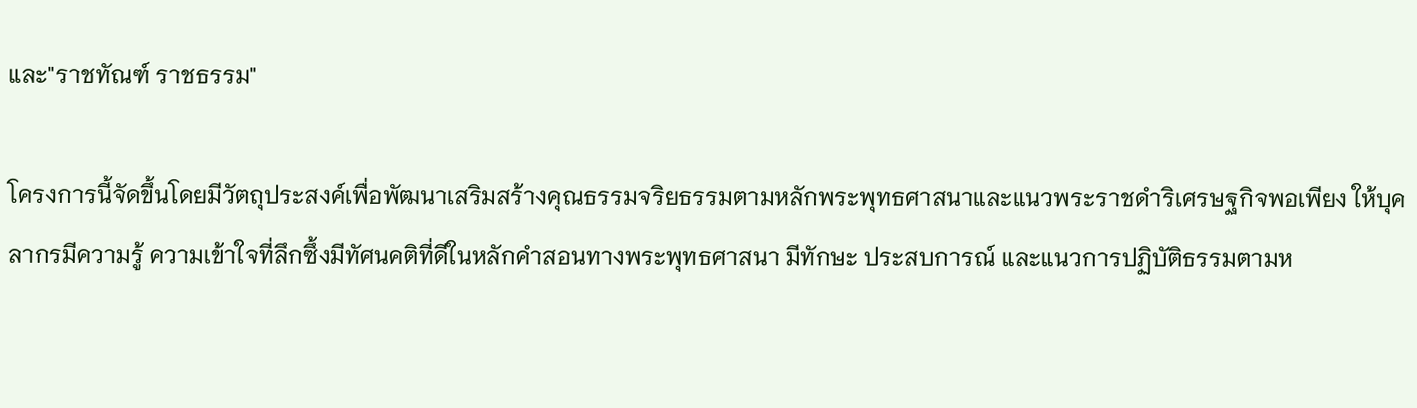และ"ราชทัณฑ์ ราชธรรม"

โครงการนี้จัดขึ้นโดยมีวัตถุประสงค์เพื่อพัฒนาเสริมสร้างคุณธรรมจริยธรรมตามหลักพระพุทธศาสนาและแนวพระราชดำริเศรษฐกิจพอเพียง ให้บุคลากรมีความรู้ ความเข้าใจที่ลึกซึ้งมีทัศนคติที่ดีในหลักคำสอนทางพระพุทธศาสนา มีทักษะ ประสบการณ์ และแนวการปฏิบัติธรรมตามห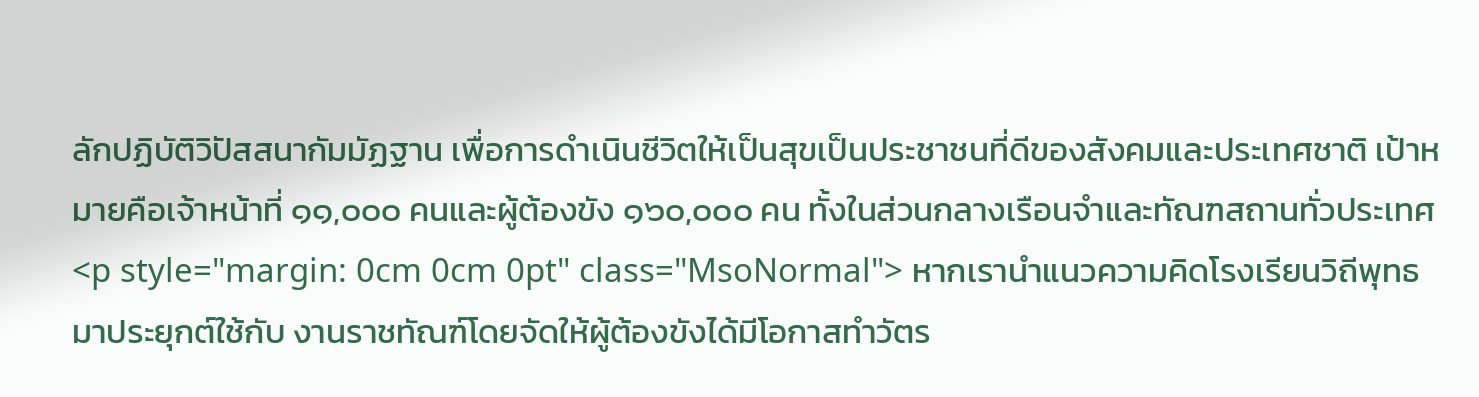ลักปฏิบัติวิปัสสนากัมมัฏฐาน เพื่อการดำเนินชีวิตให้เป็นสุขเป็นประชาชนที่ดีของสังคมและประเทศชาติ เป้าหมายคือเจ้าหน้าที่ ๑๑,๐๐๐ คนและผู้ต้องขัง ๑๖๐,๐๐๐ คน ทั้งในส่วนกลางเรือนจำและทัณฑสถานทั่วประเทศ
<p style="margin: 0cm 0cm 0pt" class="MsoNormal"> หากเรานำแนวความคิดโรงเรียนวิถีพุทธ มาประยุกต์ใช้กับ งานราชทัณฑ์โดยจัดให้ผู้ต้องขังได้มีโอกาสทำวัตร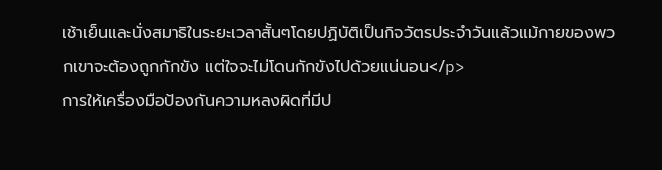เช้าเย็นและนั่งสมาธิในระยะเวลาสั้นๆโดยปฏิบัติเป็นกิจวัตรประจำวันแล้วแม้กายของพวกเขาจะต้องถูกกักขัง แต่ใจจะไม่โดนกักขังไปด้วยแน่นอน</p>
การให้เครื่องมือป้องกันความหลงผิดที่มีป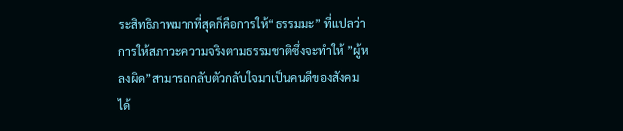ระสิทธิภาพมากที่สุดก็คือการให้“ธรรมมะ” ที่แปลว่าการให้สภาวะความจริงตามธรรมชาติซึ่งจะทำให้ ”ผู้หลงผิด”สามารถกลับตัวกลับใจมาเป็นคนดีของสังคมได้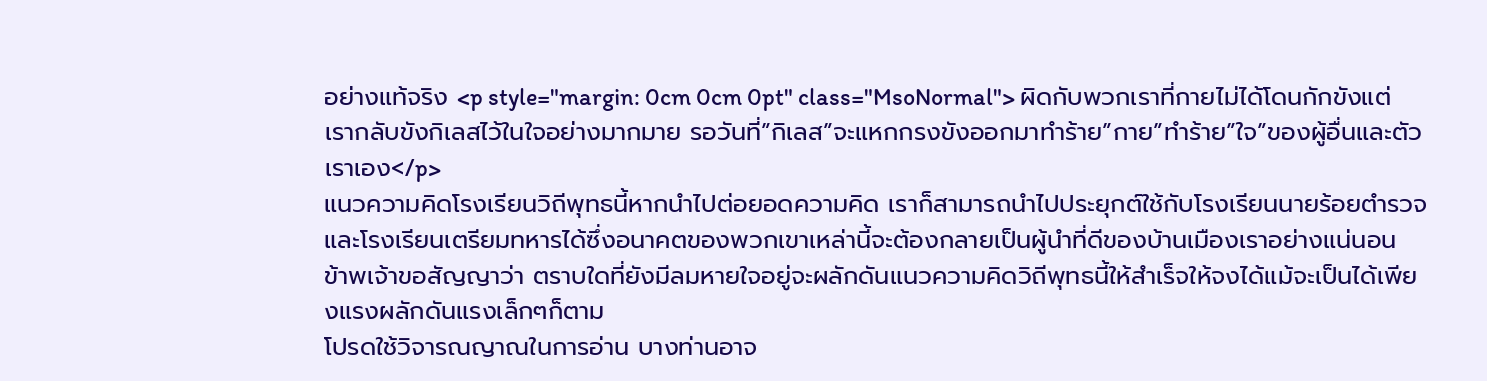อย่างแท้จริง <p style="margin: 0cm 0cm 0pt" class="MsoNormal"> ผิดกับพวกเราที่กายไม่ได้โดนกักขังแต่เรากลับขังกิเลสไว้ในใจอย่างมากมาย รอวันที่”กิเลส”จะแหกกรงขังออกมาทำร้าย”กาย”ทำร้าย”ใจ”ของผู้อื่นและตัวเราเอง</p>
แนวความคิดโรงเรียนวิถีพุทธนี้หากนำไปต่อยอดความคิด เราก็สามารถนำไปประยุกต์ใช้กับโรงเรียนนายร้อยตำรวจและโรงเรียนเตรียมทหารได้ซึ่งอนาคตของพวกเขาเหล่านี้จะต้องกลายเป็นผู้นำที่ดีของบ้านเมืองเราอย่างแน่นอน
ข้าพเจ้าขอสัญญาว่า ตราบใดที่ยังมีลมหายใจอยู่จะผลักดันแนวความคิดวิถีพุทธนี้ให้สำเร็จให้จงได้แม้จะเป็นได้เพียงแรงผลักดันแรงเล็กๆก็ตาม
โปรดใช้วิจารณญาณในการอ่าน บางท่านอาจ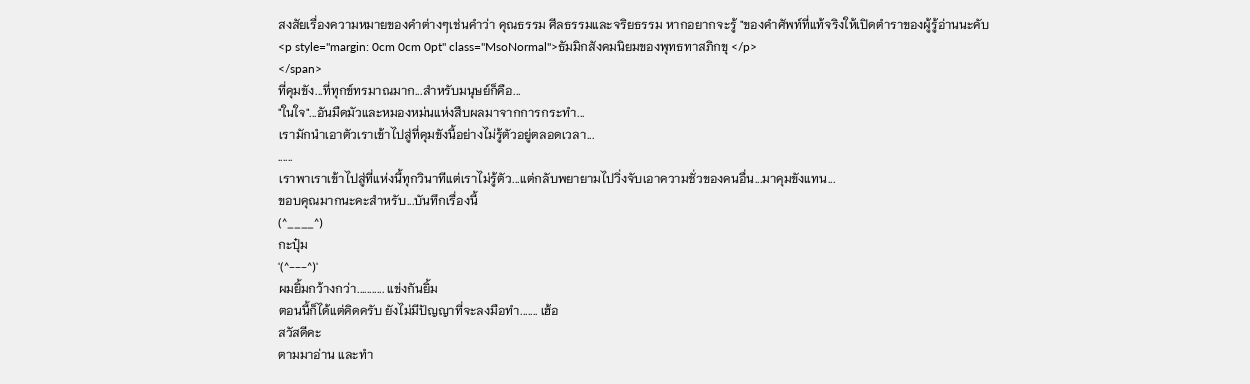สงสัยเรื่องความหมายของคำต่างๆเช่นคำว่า คุณธรรม ศีลธรรมและจริยธรรม หากอยากจะรู้ "ของคำศัพท์ที่แท้จริงให้เปิดตำราของผู้รู้อ่านนะคับ
<p style="margin: 0cm 0cm 0pt" class="MsoNormal">ธัมมิกสังคมนิยมของพุทธทาสภิกขุ </p>
</span>
ที่คุมขัง...ที่ทุกข์ทรมาณมาก...สำหรับมนุษย์ก็คือ...
"ในใจ"...อันมืดมัวและหมองหม่นแห่งสืบผลมาจากการกระทำ...
เรามักนำเอาตัวเราเข้าไปสู่ที่คุมขังนี้อย่างไม่รู้ตัวอยู่ตลอดเวลา...
......
เราพาเราเข้าไปสู่ที่แห่งนี้ทุกวินาทีแต่เราไม่รู้ตัว...แต่กลับพยายามไปวิ่งจับเอาความชั่วของคนอื่น...มาคุมขังแทน...
ขอบคุณมากนะคะสำหรับ...บันทึกเรื่องนี้
(^____^)
กะปุ๋ม
'(^---^)'
ผมยิ้มกว้างกว่า........... แข่งกันยิ้ม
ตอนนี้ก็ได้แต่คิดครับ ยังไม่มีปัญญาที่จะลงมือทำ....... เฮ้อ
สวัสดีคะ
ตามมาอ่าน และทำ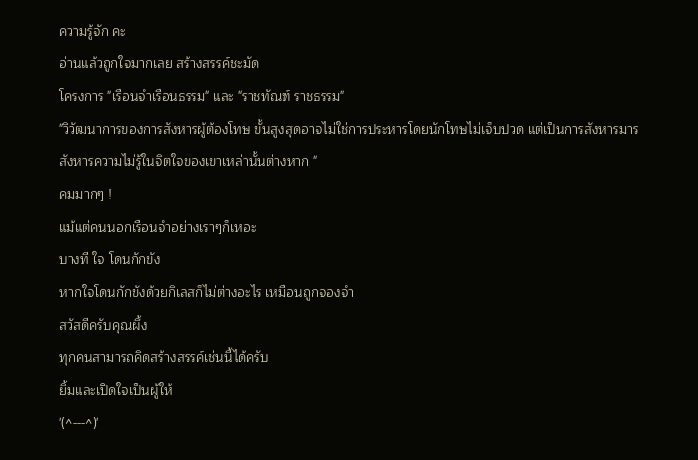ความรู้จัก คะ
อ่านแล้วถูกใจมากเลย สร้างสรรค์ชะมัด
โครงการ "เรือนจำเรือนธรรม" และ "ราชทัณฑ์ ราชธรรม"
"วิวัฒนาการของการสังหารผู้ต้องโทษ ขั้นสูงสุดอาจไม่ใช่การประหารโดยนักโทษไม่เจ็บปวด แต่เป็นการสังหารมาร สังหารความไม่รู้ในจิตใจของเขาเหล่านั้นต่างหาก "
คมมากๆ !
แม้แต่คนนอกเรือนจำอย่างเราๆก็เหอะ
บางที ใจ โดนกักขัง
หากใจโดนกักขังด้วยกิเลสก็ไม่ต่างอะไร เหมือนถูกจองจำ
สวัสดีครับคุณผึ้ง
ทุกคนสามารถคิดสร้างสรรค์เช่นนี้ได้ครับ
ยิ้มและเปิดใจเป็นผู้ให้
'(^---^)'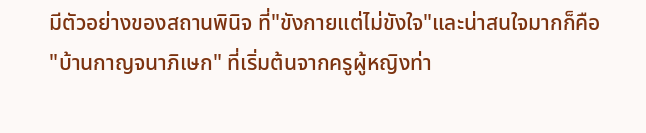มีตัวอย่างของสถานพินิจ ที่"ขังกายแต่ไม่ขังใจ"และน่าสนใจมากก็คือ
"บ้านกาญจนาภิเษก" ที่เริ่มต้นจากครูผู้หญิงท่า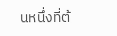นหนึ่งที่ต้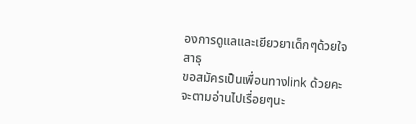องการดูแลและเยียวยาเด็กๆด้วยใจ
สาธุ
ขอสมัครเป็นเพื่อนทางlink ด้วยคะ
จะตามอ่านไปเรื่อยๆนะ